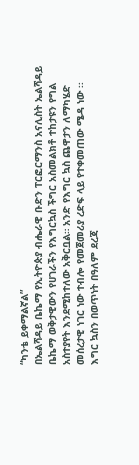“ካንቴ ይቀማልኛል”
በኤልሻዳይ ቤኬማ የኢትዮጵያ ብሔራዊ ቡድን ፐርፎርማንስ አናሊስት ኤልሻዳይ ቤኬማ ወቅታዊውን የሀገራችን የእግርኳስ ችግር አስመልክቶ ተከታዩን የግል አስተያየት እንደሚከተለው አቅርቧል። አንድ የእግር ኳስ ጨዋታን ለማካሄድ መሰረታዊ ነገር ነው ተብሎ የመጀመሪያ ረድፍ ላይ የተቀመጠው ሜዳ ነው ፡፡ እግር ኳስን በወጥነት በዓለም ደረጃ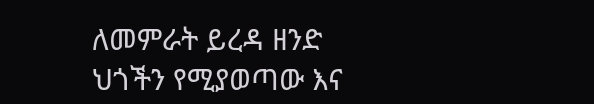ለመምራት ይረዳ ዘንድ ህጎችን የሚያወጣው እና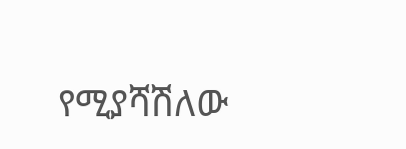የሚያሻሽለው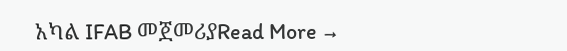አካል IFAB መጀመሪያRead More →